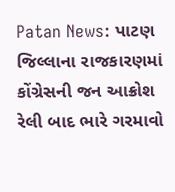Patan News: પાટણ જિલ્લાના રાજકારણમાં કોંગ્રેસની જન આક્રોશ રેલી બાદ ભારે ગરમાવો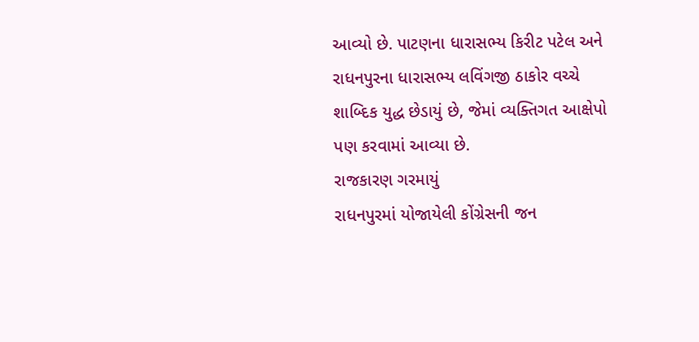આવ્યો છે. પાટણના ધારાસભ્ય કિરીટ પટેલ અને રાધનપુરના ધારાસભ્ય લવિંગજી ઠાકોર વચ્ચે શાબ્દિક યુદ્ધ છેડાયું છે, જેમાં વ્યક્તિગત આક્ષેપો પણ કરવામાં આવ્યા છે.
રાજકારણ ગરમાયું
રાધનપુરમાં યોજાયેલી કોંગ્રેસની જન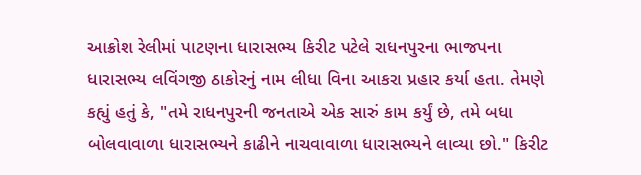આક્રોશ રેલીમાં પાટણના ધારાસભ્ય કિરીટ પટેલે રાધનપુરના ભાજપના ધારાસભ્ય લવિંગજી ઠાકોરનું નામ લીધા વિના આકરા પ્રહાર કર્યા હતા. તેમણે કહ્યું હતું કે, "તમે રાધનપુરની જનતાએ એક સારું કામ કર્યું છે, તમે બધા બોલવાવાળા ધારાસભ્યને કાઢીને નાચવાવાળા ધારાસભ્યને લાવ્યા છો." કિરીટ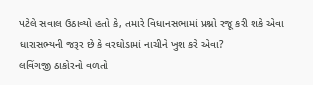પટેલે સવાલ ઉઠાવ્યો હતો કે, તમારે વિધાનસભામાં પ્રશ્નો રજૂ કરી શકે એવા ધારાસભ્યની જરૂર છે કે વરઘોડામાં નાચીને ખુશ કરે એવા?
લવિંગજી ઠાકોરનો વળતો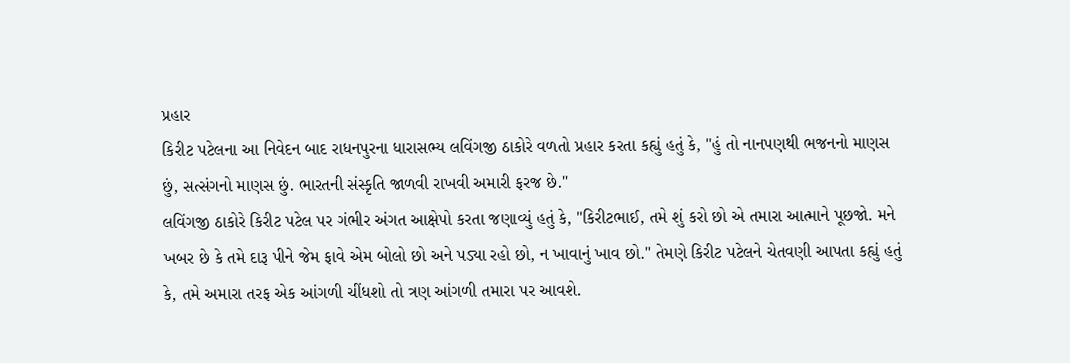પ્રહાર
કિરીટ પટેલના આ નિવેદન બાદ રાધનપુરના ધારાસભ્ય લવિંગજી ઠાકોરે વળતો પ્રહાર કરતા કહ્યું હતું કે, "હું તો નાનપણથી ભજનનો માણસ છું, સત્સંગનો માણસ છું. ભારતની સંસ્કૃતિ જાળવી રાખવી અમારી ફરજ છે."
લવિંગજી ઠાકોરે કિરીટ પટેલ પર ગંભીર અંગત આક્ષેપો કરતા જણાવ્યું હતું કે, "કિરીટભાઈ, તમે શું કરો છો એ તમારા આત્માને પૂછજો. મને ખબર છે કે તમે દારૂ પીને જેમ ફાવે એમ બોલો છો અને પડ્યા રહો છો, ન ખાવાનું ખાવ છો." તેમણે કિરીટ પટેલને ચેતવણી આપતા કહ્યું હતું કે, તમે અમારા તરફ એક આંગળી ચીંધશો તો ત્રણ આંગળી તમારા પર આવશે.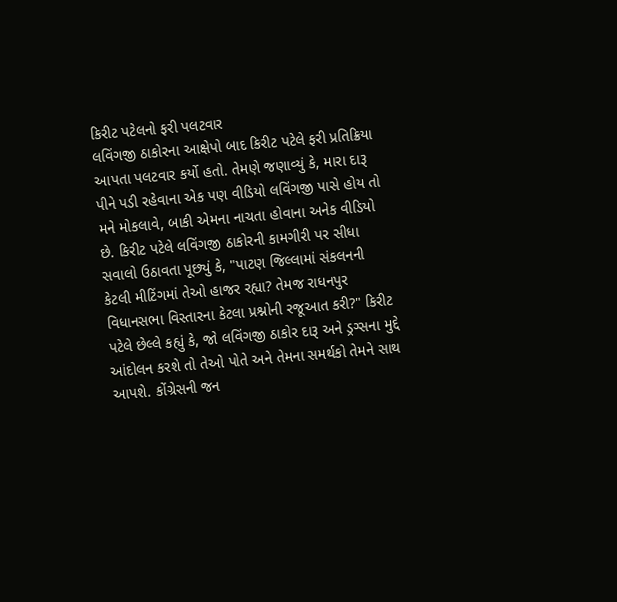કિરીટ પટેલનો ફરી પલટવાર
લવિંગજી ઠાકોરના આક્ષેપો બાદ કિરીટ પટેલે ફરી પ્રતિક્રિયા આપતા પલટવાર કર્યો હતો. તેમણે જણાવ્યું કે, મારા દારૂ પીને પડી રહેવાના એક પણ વીડિયો લવિંગજી પાસે હોય તો મને મોકલાવે, બાકી એમના નાચતા હોવાના અનેક વીડિયો છે. કિરીટ પટેલે લવિંગજી ઠાકોરની કામગીરી પર સીધા સવાલો ઉઠાવતા પૂછ્યું કે, "પાટણ જિલ્લામાં સંકલનની કેટલી મીટિંગમાં તેઓ હાજર રહ્યા? તેમજ રાધનપુર વિધાનસભા વિસ્તારના કેટલા પ્રશ્નોની રજૂઆત કરી?" કિરીટ પટેલે છેલ્લે કહ્યું કે, જો લવિંગજી ઠાકોર દારૂ અને ડ્રગ્સના મુદ્દે આંદોલન કરશે તો તેઓ પોતે અને તેમના સમર્થકો તેમને સાથ આપશે. કોંગ્રેસની જન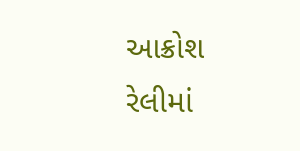આક્રોશ રેલીમાં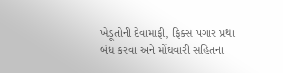ખેડૂતોની દેવામાફી, ફિક્સ પગાર પ્રથા બંધ કરવા અને મોંઘવારી સહિતના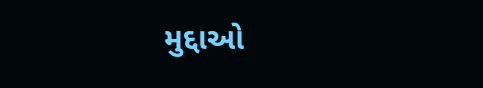મુદ્દાઓ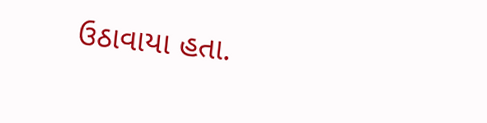ઉઠાવાયા હતા.